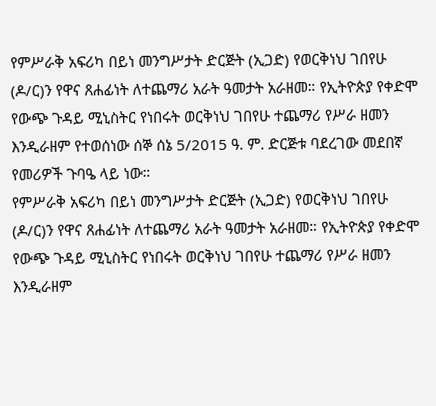የምሥራቅ አፍሪካ በይነ መንግሥታት ድርጅት (ኢጋድ) የወርቅነህ ገበየሁ (ዶ/ር)ን የዋና ጸሐፊነት ለተጨማሪ አራት ዓመታት አራዘመ። የኢትዮጵያ የቀድሞ የውጭ ጉዳይ ሚኒስትር የነበሩት ወርቅነህ ገበየሁ ተጨማሪ የሥራ ዘመን እንዲራዘም የተወሰነው ሰኞ ሰኔ 5/2015 ዓ. ም. ድርጅቱ ባደረገው መደበኛ የመሪዎች ጉባዔ ላይ ነው።
የምሥራቅ አፍሪካ በይነ መንግሥታት ድርጅት (ኢጋድ) የወርቅነህ ገበየሁ (ዶ/ር)ን የዋና ጸሐፊነት ለተጨማሪ አራት ዓመታት አራዘመ። የኢትዮጵያ የቀድሞ የውጭ ጉዳይ ሚኒስትር የነበሩት ወርቅነህ ገበየሁ ተጨማሪ የሥራ ዘመን እንዲራዘም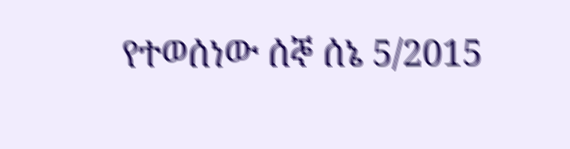የተወሰነው ሰኞ ሰኔ 5/2015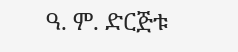ዓ. ም. ድርጅቱ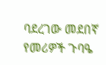ባደረገው መደበኛ የመሪዎች ጉባዔ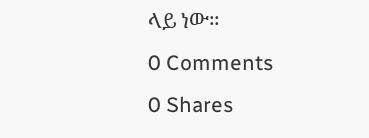ላይ ነው።
0 Comments
0 Shares